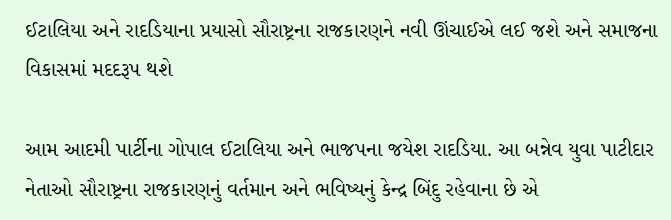ઈટાલિયા અને રાદડિયાના પ્રયાસો સૌરાષ્ટ્રના રાજકારણને નવી ઊંચાઈએ લઈ જશે અને સમાજના વિકાસમાં મદદરૂપ થશે

આમ આદમી પાર્ટીના ગોપાલ ઈટાલિયા અને ભાજપના જયેશ રાદડિયા. આ બન્નેવ યુવા પાટીદાર નેતાઓ સૌરાષ્ટ્રના રાજકારણનું વર્તમાન અને ભવિષ્યનું કેન્દ્ર બિંદુ રહેવાના છે એ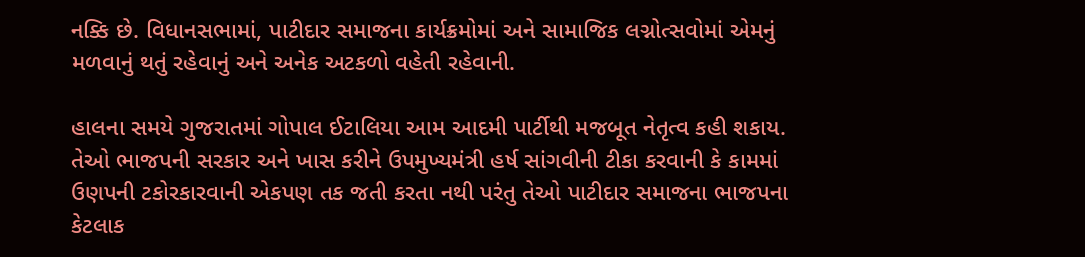નક્કિ છે. વિધાનસભામાં, પાટીદાર સમાજના કાર્યક્રમોમાં અને સામાજિક લગ્નોત્સવોમાં એમનું મળવાનું થતું રહેવાનું અને અનેક અટકળો વહેતી રહેવાની.

હાલના સમયે ગુજરાતમાં ગોપાલ ઈટાલિયા આમ આદમી પાર્ટીથી મજબૂત નેતૃત્વ કહી શકાય. તેઓ ભાજપની સરકાર અને ખાસ કરીને ઉપમુખ્યમંત્રી હર્ષ સાંગવીની ટીકા કરવાની કે કામમાં ઉણપની ટકોરકારવાની એકપણ તક જતી કરતા નથી પરંતુ તેઓ પાટીદાર સમાજના ભાજપના કેટલાક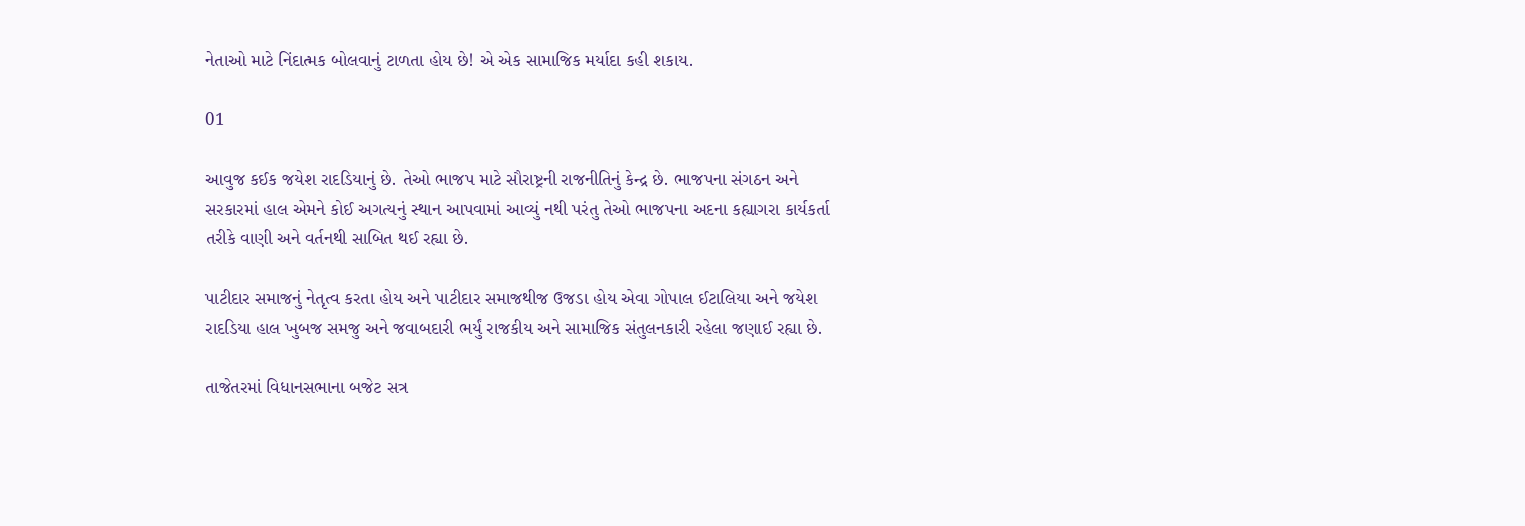નેતાઓ માટે નિંદાત્મક બોલવાનું ટાળતા હોય છે! એ એક સામાજિક મર્યાદા કહી શકાય.

01

આવુજ કઈક જયેશ રાદડિયાનું છે. તેઓ ભાજપ માટે સૌરાષ્ટ્રની રાજનીતિનું કેન્દ્ર છે. ભાજપના સંગઠન અને સરકારમાં હાલ એમને કોઈ અગત્યનું સ્થાન આપવામાં આવ્યું નથી પરંતુ તેઓ ભાજપના અદના કહ્યાગરા કાર્યકર્તા તરીકે વાણી અને વર્તનથી સાબિત થઈ રહ્યા છે.

પાટીદાર સમાજનું નેતૃત્વ કરતા હોય અને પાટીદાર સમાજથીજ ઉજડા હોય એવા ગોપાલ ઈટાલિયા અને જયેશ રાદડિયા હાલ ખુબજ સમજુ અને જવાબદારી ભર્યું રાજકીય અને સામાજિક સંતુલનકારી રહેલા જણાઈ રહ્યા છે.

તાજેતરમાં વિધાનસભાના બજેટ સત્ર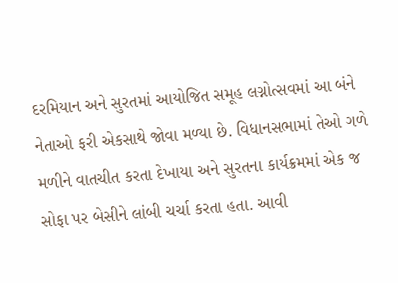દરમિયાન અને સુરતમાં આયોજિત સમૂહ લગ્નોત્સવમાં આ બંને નેતાઓ ફરી એકસાથે જોવા મળ્યા છે. વિધાનસભામાં તેઓ ગળે મળીને વાતચીત કરતા દેખાયા અને સુરતના કાર્યક્રમમાં એક જ સોફા પર બેસીને લાંબી ચર્ચા કરતા હતા. આવી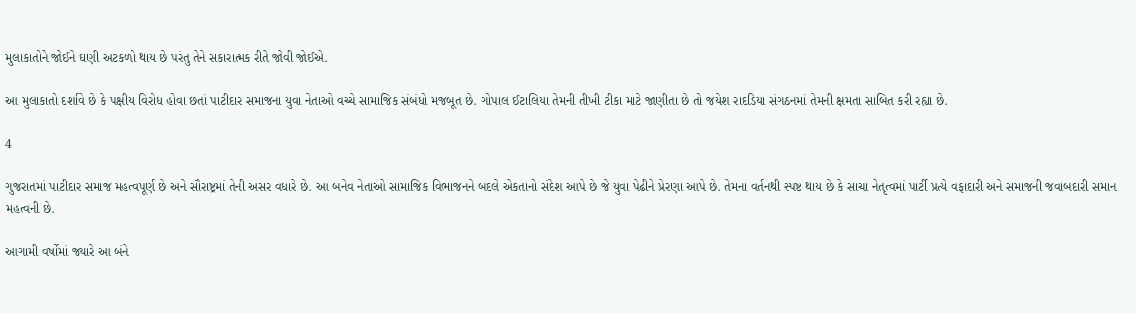મુલાકાતોને જોઈને ઘણી અટકળો થાય છે પરંતુ તેને સકારાત્મક રીતે જોવી જોઈએ.

આ મુલાકાતો દર્શાવે છે કે પક્ષીય વિરોધ હોવા છતાં પાટીદાર સમાજના યુવા નેતાઓ વચ્ચે સામાજિક સંબંધો મજબૂત છે. ગોપાલ ઈટાલિયા તેમની તીખી ટીકા માટે જાણીતા છે તો જયેશ રાદડિયા સંગઠનમાં તેમની ક્ષમતા સાબિત કરી રહ્યા છે.

4

ગુજરાતમાં પાટીદાર સમાજ મહત્વપૂર્ણ છે અને સૌરાષ્ટ્રમાં તેની અસર વધારે છે. આ બનેવ નેતાઓ સામાજિક વિભાજનને બદલે એકતાનો સંદેશ આપે છે જે યુવા પેઢીને પ્રેરણા આપે છે. તેમના વર્તનથી સ્પષ્ટ થાય છે કે સાચા નેતૃત્વમાં પાર્ટી પ્રત્યે વફાદારી અને સમાજની જવાબદારી સમાન મહત્વની છે.

આગામી વર્ષોમાં જ્યારે આ બંને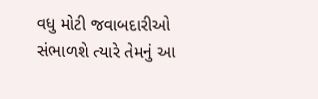વધુ મોટી જવાબદારીઓ સંભાળશે ત્યારે તેમનું આ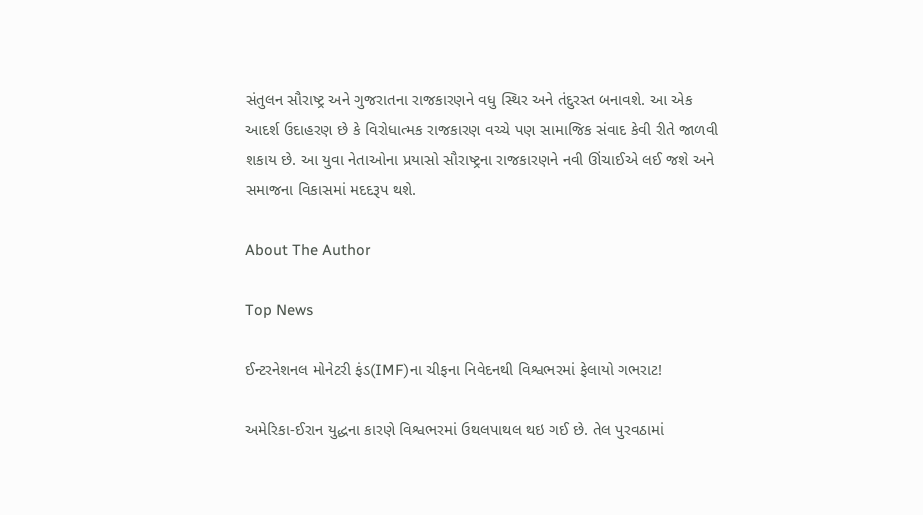સંતુલન સૌરાષ્ટ્ર અને ગુજરાતના રાજકારણને વધુ સ્થિર અને તંદુરસ્ત બનાવશે. આ એક આદર્શ ઉદાહરણ છે કે વિરોધાત્મક રાજકારણ વચ્ચે પણ સામાજિક સંવાદ કેવી રીતે જાળવી શકાય છે. આ યુવા નેતાઓના પ્રયાસો સૌરાષ્ટ્રના રાજકારણને નવી ઊંચાઈએ લઈ જશે અને સમાજના વિકાસમાં મદદરૂપ થશે.

About The Author

Top News

ઈન્ટરનેશનલ મોનેટરી ફંડ(IMF)ના ચીફના નિવેદનથી વિશ્વભરમાં ફેલાયો ગભરાટ!

અમેરિકા-ઈરાન યુદ્ધના કારણે વિશ્વભરમાં ઉથલપાથલ થઇ ગઈ છે. તેલ પુરવઠામાં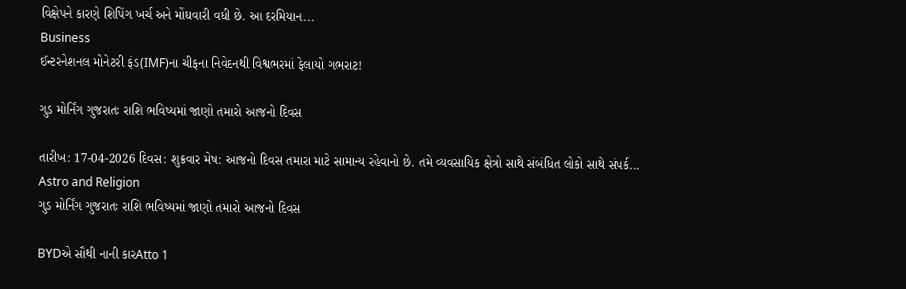વિક્ષેપને કારણે શિપિંગ ખર્ચ અને મોંઘવારી વધી છે. આ દરમિયાન...
Business
ઈન્ટરનેશનલ મોનેટરી ફંડ(IMF)ના ચીફના નિવેદનથી વિશ્વભરમાં ફેલાયો ગભરાટ!

ગુડ મોર્નિંગ ગુજરાતઃ રાશિ ભવિષ્યમાં જાણો તમારો આજનો દિવસ

તારીખ: 17-04-2026 દિવસ: શુક્રવાર મેષ: આજનો દિવસ તમારા માટે સામાન્ય રહેવાનો છે. તમે વ્યવસાયિક ક્ષેત્રો સાથે સંબંધિત લોકો સાથે સંપર્ક...
Astro and Religion
ગુડ મોર્નિંગ ગુજરાતઃ રાશિ ભવિષ્યમાં જાણો તમારો આજનો દિવસ

BYDએ સૌથી નાની કારAtto 1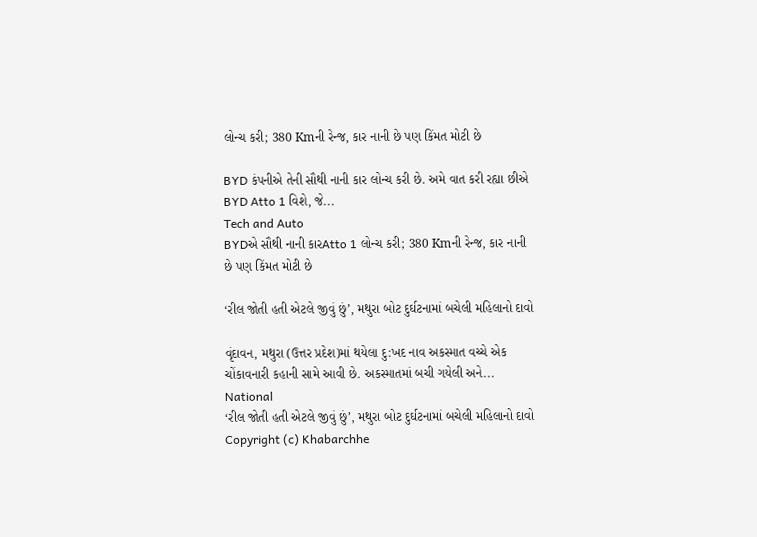લોન્ચ કરી; 380 Kmની રેન્જ, કાર નાની છે પણ કિંમત મોટી છે

BYD કંપનીએ તેની સૌથી નાની કાર લોન્ચ કરી છે. અમે વાત કરી રહ્યા છીએ BYD Atto 1 વિશે, જે...
Tech and Auto
BYDએ સૌથી નાની કારAtto 1 લોન્ચ કરી; 380 Kmની રેન્જ, કાર નાની છે પણ કિંમત મોટી છે

‘રીલ જોતી હતી એટલે જીવું છું’, મથુરા બોટ દુર્ઘટનામાં બચેલી મહિલાનો દાવો

વૃંદાવન, મથુરા (ઉત્તર પ્રદેશ)માં થયેલા દુ:ખદ નાવ અકસ્માત વચ્ચે એક ચોંકાવનારી કહાની સામે આવી છે. અકસ્માતમાં બચી ગયેલી અને...
National
‘રીલ જોતી હતી એટલે જીવું છું’, મથુરા બોટ દુર્ઘટનામાં બચેલી મહિલાનો દાવો
Copyright (c) Khabarchhe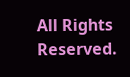All Rights Reserved.